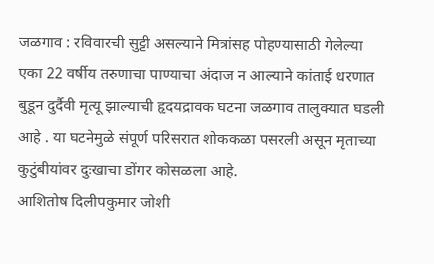जळगाव : रविवारची सुट्टी असल्याने मित्रांसह पोहण्यासाठी गेलेल्या एका 22 वर्षीय तरुणाचा पाण्याचा अंदाज न आल्याने कांताई धरणात बुडून दुर्दैवी मृत्यू झाल्याची हृदयद्रावक घटना जळगाव तालुक्यात घडली आहे . या घटनेमुळे संपूर्ण परिसरात शोककळा पसरली असून मृताच्या कुटुंबीयांवर दुःखाचा डोंगर कोसळला आहे.
आशितोष दिलीपकुमार जोशी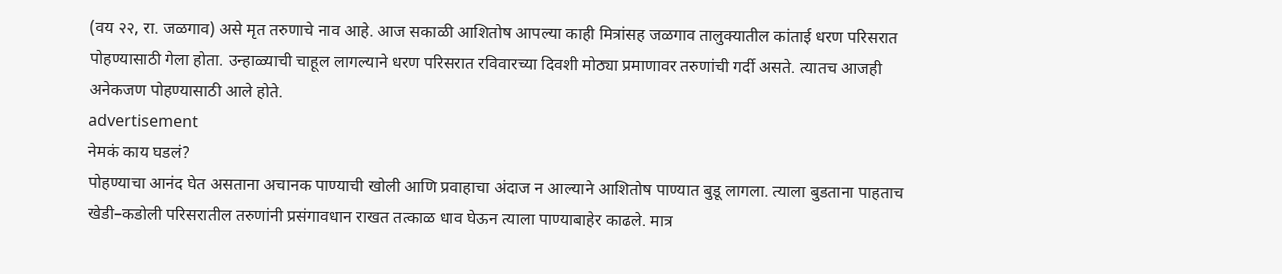(वय २२, रा. जळगाव) असे मृत तरुणाचे नाव आहे. आज सकाळी आशितोष आपल्या काही मित्रांसह जळगाव तालुक्यातील कांताई धरण परिसरात पोहण्यासाठी गेला होता. उन्हाळ्याची चाहूल लागल्याने धरण परिसरात रविवारच्या दिवशी मोठ्या प्रमाणावर तरुणांची गर्दी असते. त्यातच आजही अनेकजण पोहण्यासाठी आले होते.
advertisement
नेमकं काय घडलं?
पोहण्याचा आनंद घेत असताना अचानक पाण्याची खोली आणि प्रवाहाचा अंदाज न आल्याने आशितोष पाण्यात बुडू लागला. त्याला बुडताना पाहताच खेडी–कडोली परिसरातील तरुणांनी प्रसंगावधान राखत तत्काळ धाव घेऊन त्याला पाण्याबाहेर काढले. मात्र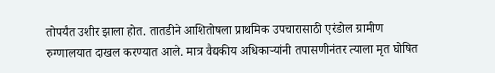तोपर्यंत उशीर झाला होत. तातडीने आशितोषला प्राथमिक उपचारासाठी एरंडोल ग्रामीण रुग्णालयात दाखल करण्यात आले. मात्र वैद्यकीय अधिकाऱ्यांनी तपासणीनंतर त्याला मृत घोषित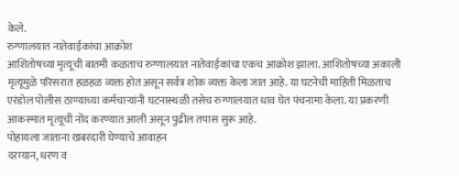केले.
रुग्णालयात नातेवाईकांचा आक्रोश
आशितोषच्या मृत्यूची बातमी कळताच रुग्णालयात नातेवाईकांचा एकच आक्रोश झाला. आशितोषच्या अकाली मृत्यूमुळे परिसरात हळहळ व्यक्त होत असून सर्वत्र शोक व्यक्त केला जात आहे. या घटनेची माहिती मिळताच एरंडोल पोलीस ठाण्याच्या कर्मचाऱ्यांनी घटनास्थळी तसेच रुग्णालयात धाव घेत पंचनामा केला. या प्रकरणी आकस्मात मृत्यूची नोंद करण्यात आली असून पुढील तपास सुरू आहे.
पोहायला जाताना खबरदारी घेण्याचे आवाहन
दरम्यान, धरण व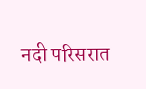नदी परिसरात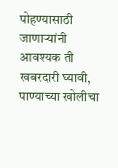पोहण्यासाठी जाणाऱ्यांनी आवश्यक ती खबरदारी घ्यावी, पाण्याच्या खोलीचा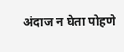अंदाज न घेता पोहणे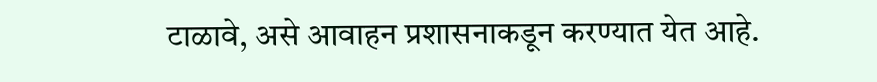टाळावे, असे आवाहन प्रशासनाकडून करण्यात येत आहे.